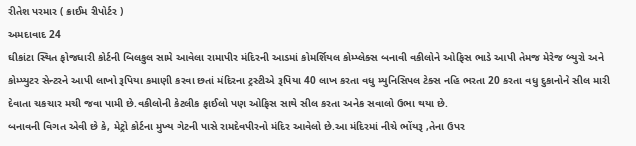રીતેશ પરમાર ( ક્રાઈમ રીપોર્ટર )
અમદાવાદ 24
ઘીકાંટા સ્થિત ફોજધારી કોર્ટની બિલકુલ સામે આવેલા રામાપીર મંદિરની આડમાં કોમર્શિયલ કોમ્પ્લેક્સ બનાવી વકીલોને ઓફિસ ભાડે આપી તેમજ મેરેજ બ્યુરો અને કોમ્પ્યુટર સેન્ટરને આપી લાખો રૂપિયા કમાણી કરવા છતાં મંદિરના ટ્રસ્ટીએ રૂપિયા 40 લાખ કરતા વધુ મ્યુનિસિપલ ટેક્સ નહિ ભરતા 20 કરતા વધુ દુકાનોને સીલ મારી દેવાતા ચકચાર મચી જવા પામી છે.વકીલોની કેટલીક ફાઈલો પણ ઓફિસ સાથે સીલ કરતા અનેક સવાલો ઉભા થયા છે.
બનાવની વિગત એવી છે કે, મેટ્રો કોર્ટના મુખ્ય ગેટની પાસે રામદેવપીરનો મંદિર આવેલો છે.આ મંદિરમાં નીચે ભોંયરૂ ,તેના ઉપર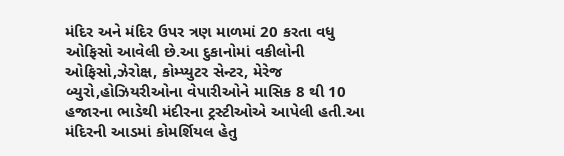મંદિર અને મંદિર ઉપર ત્રણ માળમાં 20 કરતા વધુ ઓફિસો આવેલી છે.આ દુકાનોમાં વકીલોની ઓફિસો,ઝેરોક્ષ, કોમ્પ્યુટર સેન્ટર, મેરેજ બ્યુરો,હોઝિયરીઓના વેપારીઓને માસિક 8 થી 10 હજારના ભાડેથી મંદીરના ટ્રસ્ટીઓએ આપેલી હતી.આ મંદિરની આડમાં કોમર્શિયલ હેતુ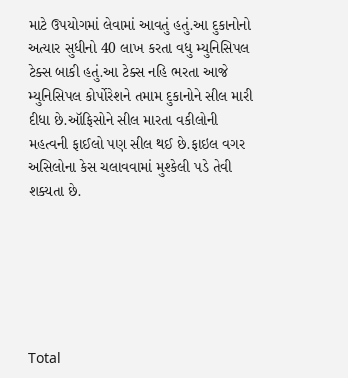માટે ઉપયોગમાં લેવામાં આવતું હતું.આ દુકાનોનો અત્યાર સુધીનો 40 લાખ કરતા વધુ મ્યુનિસિપલ ટેક્સ બાકી હતું.આ ટેક્સ નહિ ભરતા આજે મ્યુનિસિપલ કોર્પોરેશને તમામ દુકાનોને સીલ મારી દીધા છે.ઑફિસોને સીલ મારતા વકીલોની મહત્વની ફાઈલો પણ સીલ થઈ છે.ફાઇલ વગર અસિલોના કેસ ચલાવવામાં મુશ્કેલી પડે તેવી શક્યતા છે.






Total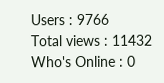Users : 9766
Total views : 11432
Who's Online : 0